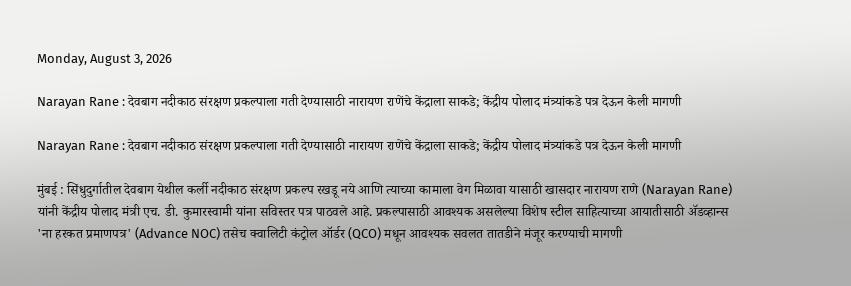Monday, August 3, 2026

Narayan Rane : देवबाग नदीकाठ संरक्षण प्रकल्पाला गती देण्यासाठी नारायण राणेंचे केंद्राला साकडे; केंद्रीय पोलाद मंत्र्यांकडे पत्र देऊन केली मागणी

Narayan Rane : देवबाग नदीकाठ संरक्षण प्रकल्पाला गती देण्यासाठी नारायण राणेंचे केंद्राला साकडे; केंद्रीय पोलाद मंत्र्यांकडे पत्र देऊन केली मागणी

मुंबई : सिंधुदुर्गातील देवबाग येथील कर्ली नदीकाठ संरक्षण प्रकल्प रखडू नये आणि त्याच्या कामाला वेग मिळावा यासाठी खासदार नारायण राणे (Narayan Rane) यांनी केंद्रीय पोलाद मंत्री एच. डी. कुमारस्वामी यांना सविस्तर पत्र पाठवले आहे. प्रकल्पासाठी आवश्यक असलेल्या विशेष स्टील साहित्याच्या आयातीसाठी ॲडव्हान्स 'ना हरकत प्रमाणपत्र' (Advance NOC) तसेच क्वालिटी कंट्रोल ऑर्डर (QCO) मधून आवश्यक सवलत तातडीने मंजूर करण्याची मागणी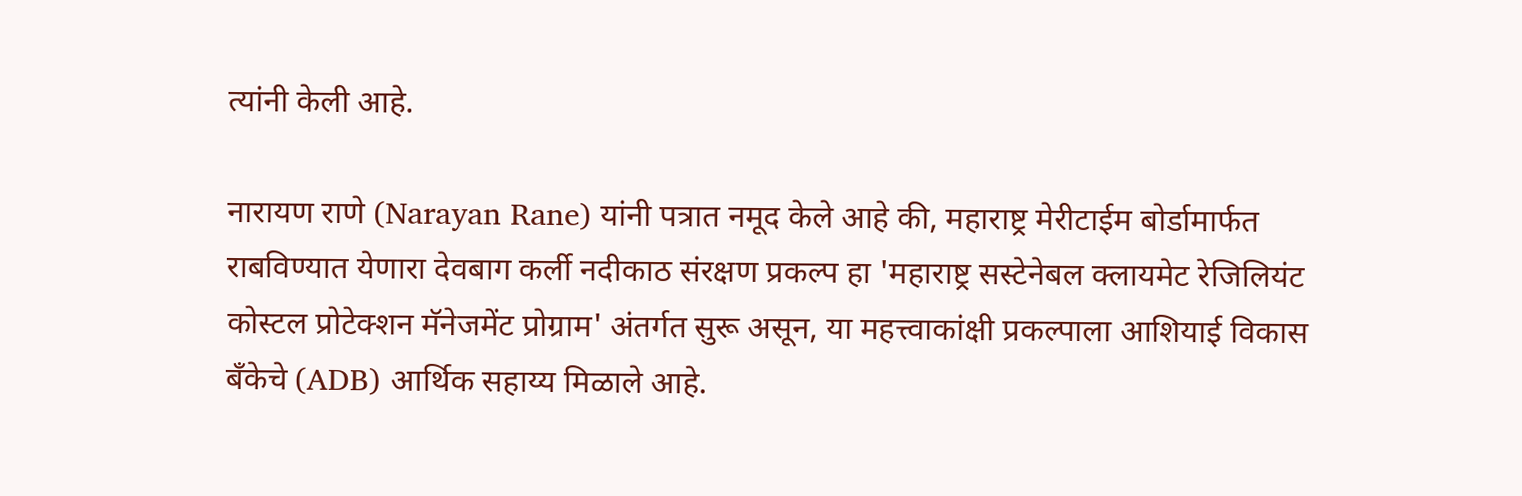त्यांनी केली आहे.

नारायण राणे (Narayan Rane) यांनी पत्रात नमूद केले आहे की, महाराष्ट्र मेरीटाईम बोर्डामार्फत राबविण्यात येणारा देवबाग कर्ली नदीकाठ संरक्षण प्रकल्प हा 'महाराष्ट्र सस्टेनेबल क्लायमेट रेजिलियंट कोस्टल प्रोटेक्शन मॅनेजमेंट प्रोग्राम' अंतर्गत सुरू असून, या महत्त्वाकांक्षी प्रकल्पाला आशियाई विकास बँकेचे (ADB) आर्थिक सहाय्य मिळाले आहे.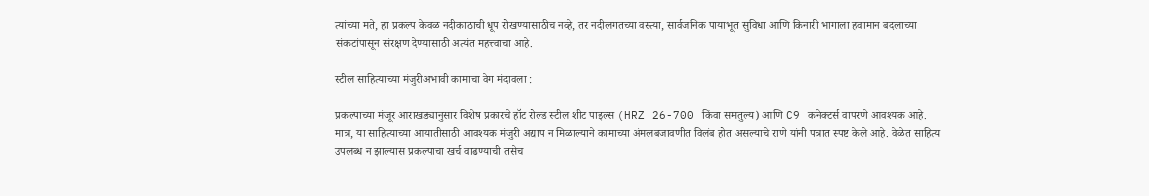त्यांच्या मते, हा प्रकल्प केवळ नदीकाठाची धूप रोखण्यासाठीच नव्हे, तर नदीलगतच्या वस्त्या, सार्वजनिक पायाभूत सुविधा आणि किनारी भागाला हवामान बदलाच्या संकटांपासून संरक्षण देण्यासाठी अत्यंत महत्त्वाचा आहे.

स्टील साहित्याच्या मंजुरीअभावी कामाचा वेग मंदावला :

प्रकल्पाच्या मंजूर आराखड्यानुसार विशेष प्रकारचे हॉट रोल्ड स्टील शीट पाइल्स (HRZ 26-700 किंवा समतुल्य) आणि C9 कनेक्टर्स वापरणे आवश्यक आहे. मात्र, या साहित्याच्या आयातीसाठी आवश्यक मंजुरी अद्याप न मिळाल्याने कामाच्या अंमलबजावणीत विलंब होत असल्याचे राणे यांनी पत्रात स्पष्ट केले आहे. वेळेत साहित्य उपलब्ध न झाल्यास प्रकल्पाचा खर्च वाढण्याची तसेच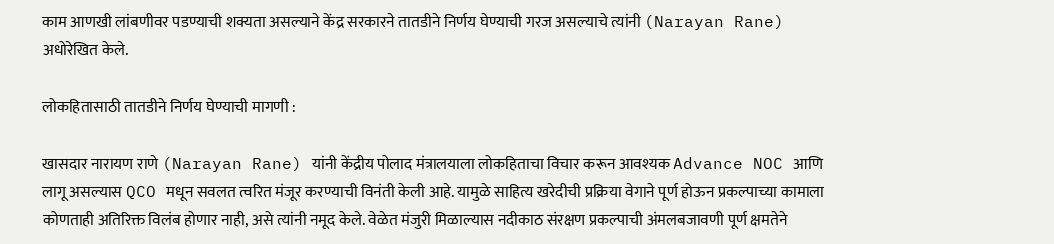काम आणखी लांबणीवर पडण्याची शक्यता असल्याने केंद्र सरकारने तातडीने निर्णय घेण्याची गरज असल्याचे त्यांनी (Narayan Rane) अधोरेखित केले.

लोकहितासाठी तातडीने निर्णय घेण्याची मागणी :

खासदार नारायण राणे (Narayan Rane) यांनी केंद्रीय पोलाद मंत्रालयाला लोकहिताचा विचार करून आवश्यक Advance NOC आणि लागू असल्यास QCO मधून सवलत त्वरित मंजूर करण्याची विनंती केली आहे. यामुळे साहित्य खरेदीची प्रक्रिया वेगाने पूर्ण होऊन प्रकल्पाच्या कामाला कोणताही अतिरिक्त विलंब होणार नाही, असे त्यांनी नमूद केले. वेळेत मंजुरी मिळाल्यास नदीकाठ संरक्षण प्रकल्पाची अंमलबजावणी पूर्ण क्षमतेने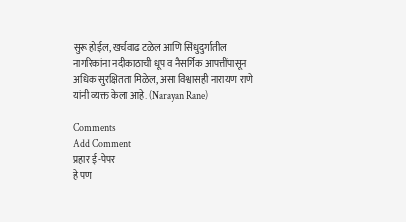सुरू होईल, खर्चवाढ टळेल आणि सिंधुदुर्गातील नागरिकांना नदीकाठाची धूप व नैसर्गिक आपत्तींपासून अधिक सुरक्षितता मिळेल, असा विश्वासही नारायण राणे यांनी व्यक्त केला आहे. (Narayan Rane)

Comments
Add Comment
प्रहार ई-पेपर
हे पण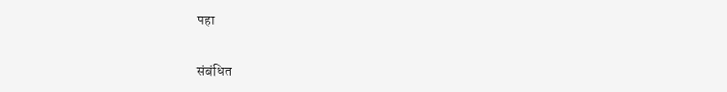पहा


संबंधित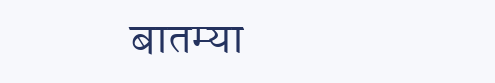बातम्या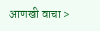आणखी वाचा >